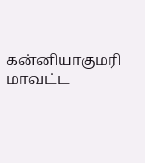கன்னியாகுமரி மாவட்ட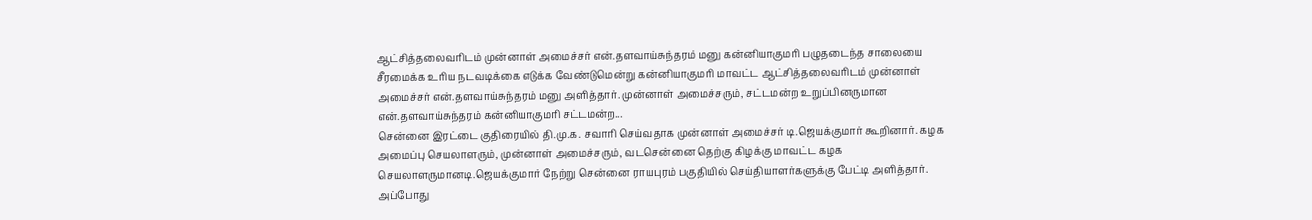ஆட்சித்தலைவரிடம் முன்னாள் அமைச்சர் என்.தளவாய்சுந்தரம் மனு கன்னியாகுமரி பழுதடைந்த சாலையை சீரமைக்க உரிய நடவடிக்கை எடுக்க வேண்டுமென்று கன்னியாகுமரி மாவட்ட ஆட்சித்தலைவரிடம் முன்னாள் அமைச்சர் என்.தளவாய்சுந்தரம் மனு அளித்தார். முன்னாள் அமைச்சரும், சட்டமன்ற உறுப்பினருமான என்.தளவாய்சுந்தரம் கன்னியாகுமரி சட்டமன்ற...
சென்னை இரட்டை குதிரையில் தி.மு.க. சவாரி செய்வதாக முன்னாள் அமைச்சர் டி.ஜெயக்குமார் கூறினார். கழக அமைப்பு செயலாளரும், முன்னாள் அமைச்சரும், வடசென்னை தெற்கு கிழக்கு மாவட்ட கழக செயலாளருமானடி.ஜெயக்குமார் நேற்று சென்னை ராயபுரம் பகுதியில் செய்தியாளர்களுக்கு பேட்டி அளித்தார். அப்போது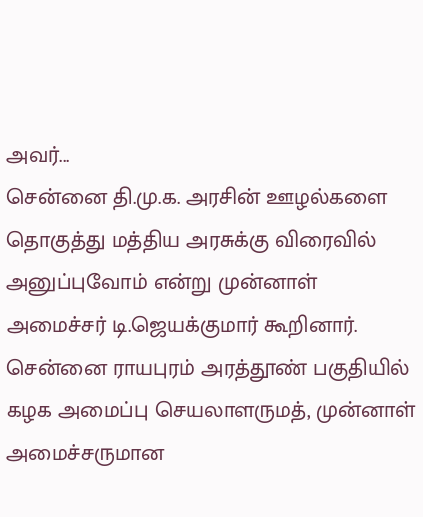அவர்...
சென்னை தி.மு.க. அரசின் ஊழல்களை தொகுத்து மத்திய அரசுக்கு விரைவில் அனுப்புவோம் என்று முன்னாள் அமைச்சர் டி.ஜெயக்குமார் கூறினார். சென்னை ராயபுரம் அரத்தூண் பகுதியில் கழக அமைப்பு செயலாளருமத், முன்னாள் அமைச்சருமான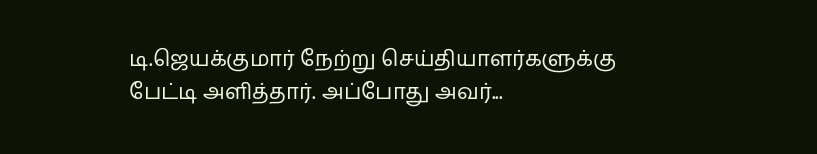டி.ஜெயக்குமார் நேற்று செய்தியாளர்களுக்கு பேட்டி அளித்தார். அப்போது அவர்...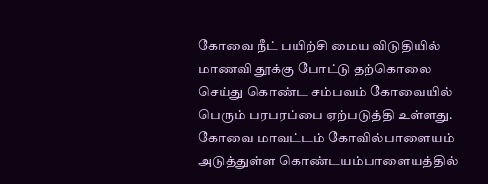கோவை நீட் பயிற்சி மைய விடுதியில் மாணவி தூக்கு போட்டு தற்கொலை செய்து கொண்ட சம்பவம் கோவையில் பெரும் பரபரப்பை ஏற்படுத்தி உள்ளது. கோவை மாவட்டம் கோவில்பாளையம் அடுத்துள்ள கொண்டயம்பாளையத்தில்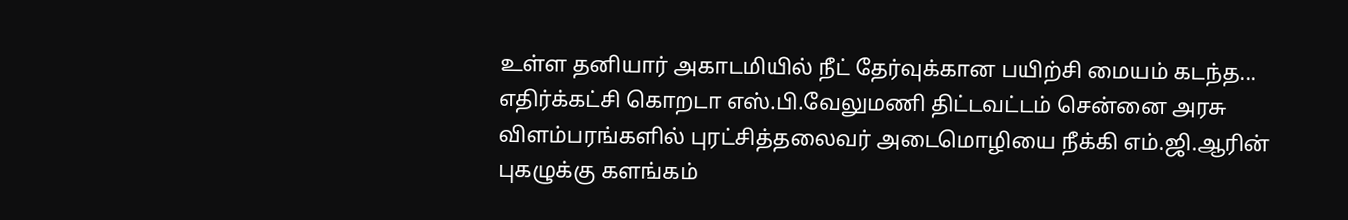உள்ள தனியார் அகாடமியில் நீட் தேர்வுக்கான பயிற்சி மையம் கடந்த...
எதிர்க்கட்சி கொறடா எஸ்.பி.வேலுமணி திட்டவட்டம் சென்னை அரசு விளம்பரங்களில் புரட்சித்தலைவர் அடைமொழியை நீக்கி எம்.ஜி.ஆரின் புகழுக்கு களங்கம்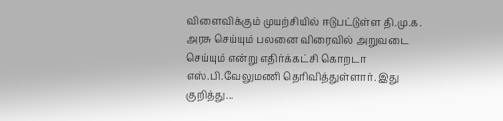விளைவிக்கும் முயற்சியில் ஈடுபட்டுள்ள தி.மு.க. அரசு செய்யும் பலனை விரைவில் அறுவடை செய்யும் என்று எதிர்க்கட்சி கொறடா எஸ்.பி.வேலுமணி தெரிவித்துள்ளார். இது குறித்து...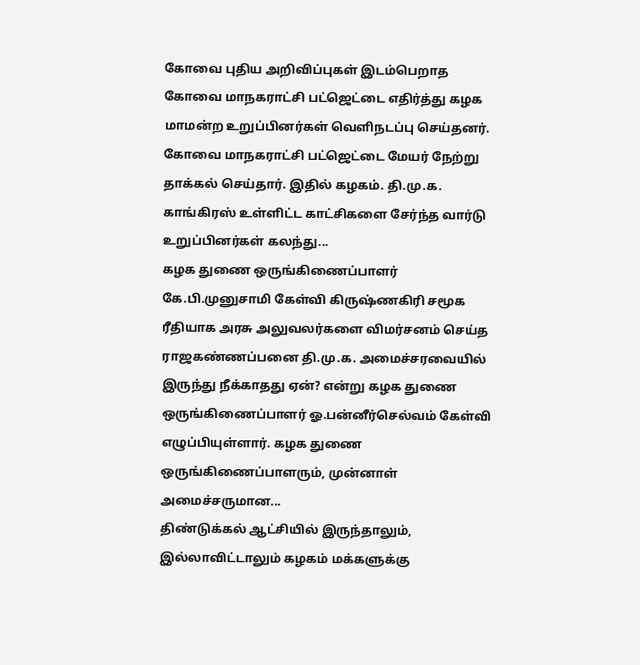கோவை புதிய அறிவிப்புகள் இடம்பெறாத கோவை மாநகராட்சி பட்ஜெட்டை எதிர்த்து கழக மாமன்ற உறுப்பினர்கள் வெளிநடப்பு செய்தனர். கோவை மாநகராட்சி பட்ஜெட்டை மேயர் நேற்று தாக்கல் செய்தார். இதில் கழகம். தி.மு.க. காங்கிரஸ் உள்ளிட்ட காட்சிகளை சேர்ந்த வார்டு உறுப்பினர்கள் கலந்து...
கழக துணை ஒருங்கிணைப்பாளர் கே.பி.முனுசாமி கேள்வி கிருஷ்ணகிரி சமூக ரீதியாக அரசு அலுவலர்களை விமர்சனம் செய்த ராஜகண்ணப்பனை தி.மு.க. அமைச்சரவையில் இருந்து நீக்காதது ஏன்? என்று கழக துணை ஒருங்கிணைப்பாளர் ஓ.பன்னீர்செல்வம் கேள்வி எழுப்பியுள்ளார். கழக துணை ஒருங்கிணைப்பாளரும், முன்னாள் அமைச்சருமான...
திண்டுக்கல் ஆட்சியில் இருந்தாலும், இல்லாவிட்டாலும் கழகம் மக்களுக்கு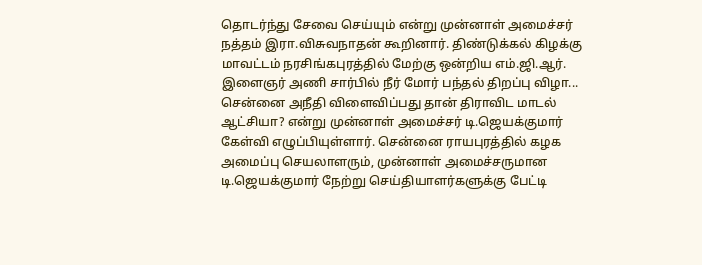தொடர்ந்து சேவை செய்யும் என்று முன்னாள் அமைச்சர் நத்தம் இரா.விசுவநாதன் கூறினார். திண்டுக்கல் கிழக்கு மாவட்டம் நரசிங்கபுரத்தில் மேற்கு ஒன்றிய எம்.ஜி.ஆர். இளைஞர் அணி சார்பில் நீர் மோர் பந்தல் திறப்பு விழா...
சென்னை அநீதி விளைவிப்பது தான் திராவிட மாடல் ஆட்சியா? என்று முன்னாள் அமைச்சர் டி.ஜெயக்குமார் கேள்வி எழுப்பியுள்ளார். சென்னை ராயபுரத்தில் கழக அமைப்பு செயலாளரும், முன்னாள் அமைச்சருமான டி.ஜெயக்குமார் நேற்று செய்தியாளர்களுக்கு பேட்டி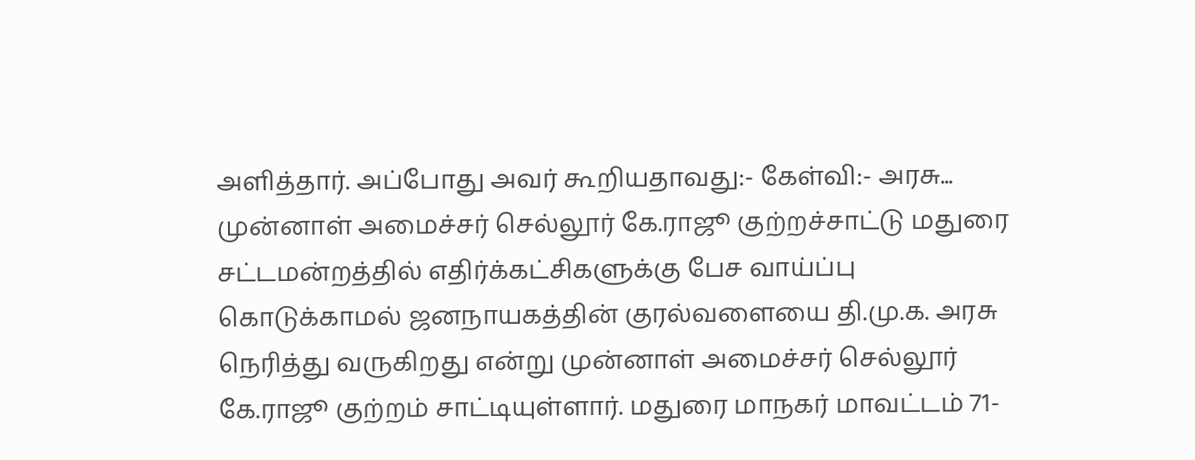அளித்தார். அப்போது அவர் கூறியதாவது:- கேள்வி:- அரசு...
முன்னாள் அமைச்சர் செல்லூர் கே.ராஜூ குற்றச்சாட்டு மதுரை சட்டமன்றத்தில் எதிர்க்கட்சிகளுக்கு பேச வாய்ப்பு கொடுக்காமல் ஜனநாயகத்தின் குரல்வளையை தி.மு.க. அரசு நெரித்து வருகிறது என்று முன்னாள் அமைச்சர் செல்லூர் கே.ராஜூ குற்றம் சாட்டியுள்ளார். மதுரை மாநகர் மாவட்டம் 71-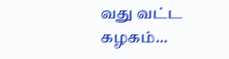வது வட்ட கழகம்...